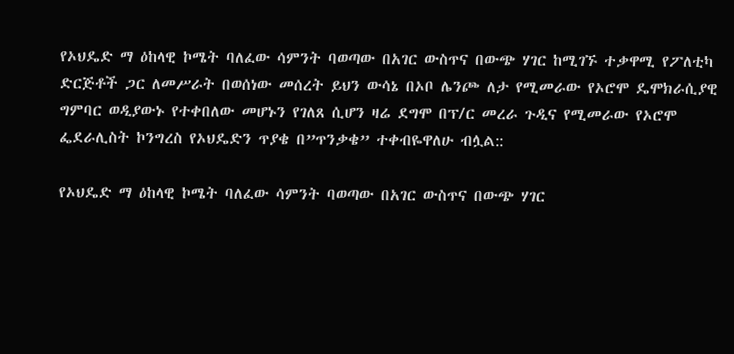የኦህዴድ ማ ዕከላዊ ኮሜት ባለፈው ሳምንት ባወጣው በአገር ውስጥና በውጭ ሃገር ከሚገኙ ተቃዋሚ የፖለቲካ ድርጅቶች ጋር ለመሥራት በወሰነው መሰረት ይህን ውሳኔ በኦቦ ሌንጮ ለታ የሚመራው የኦሮሞ ዴሞክራሲያዊ ግምባር ወዲያውኑ የተቀበለው መሆኑን የገለጸ ሲሆን ዛሬ ደግሞ በፕ/ር መረራ ጉዲና የሚመራው የኦሮሞ ፌደራሊስት ኮንግረስ የኦህዴድን ጥያቄ በ”ጥንቃቄ” ተቀብዬዋለሁ ብሏል::

የኦህዴድ ማ ዕከላዊ ኮሜት ባለፈው ሳምንት ባወጣው በአገር ውስጥና በውጭ ሃገር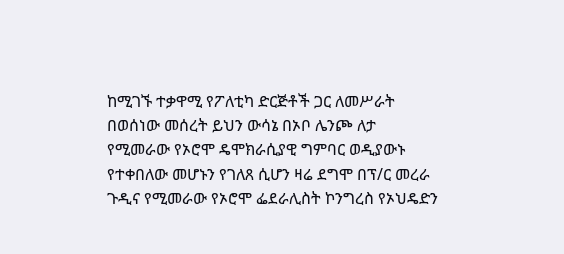ከሚገኙ ተቃዋሚ የፖለቲካ ድርጅቶች ጋር ለመሥራት በወሰነው መሰረት ይህን ውሳኔ በኦቦ ሌንጮ ለታ የሚመራው የኦሮሞ ዴሞክራሲያዊ ግምባር ወዲያውኑ የተቀበለው መሆኑን የገለጸ ሲሆን ዛሬ ደግሞ በፕ/ር መረራ ጉዲና የሚመራው የኦሮሞ ፌደራሊስት ኮንግረስ የኦህዴድን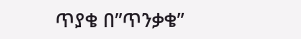ጥያቄ በ”ጥንቃቄ”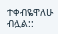ተቀብዬዋለሁ ብሏል::